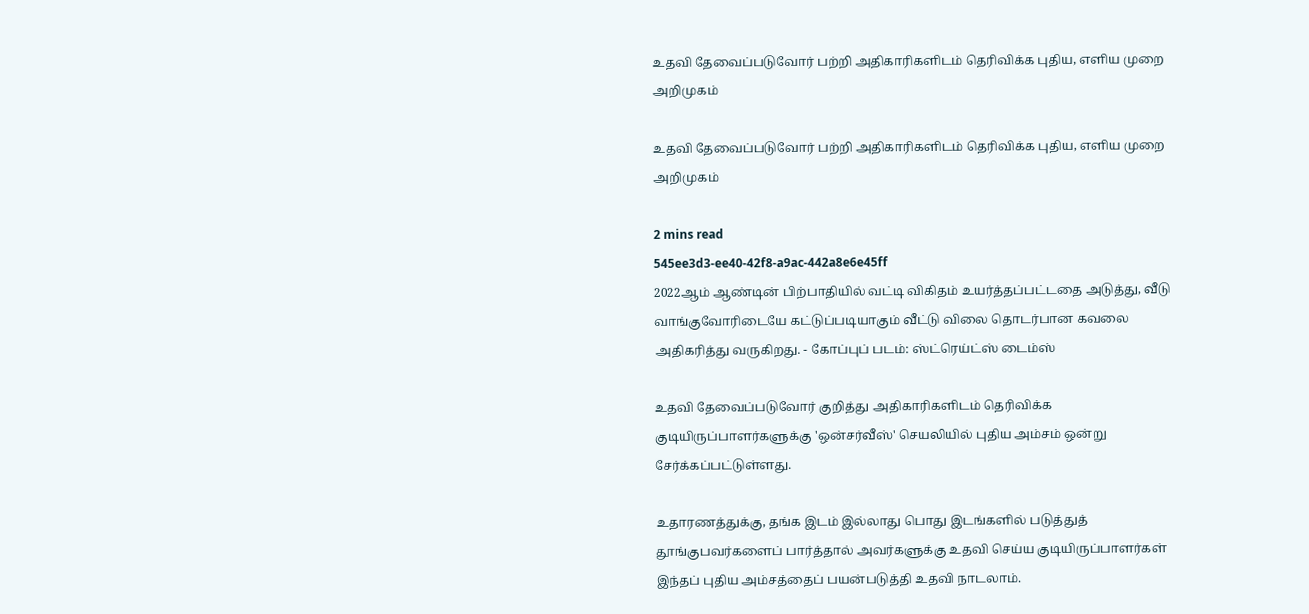உதவி தேவைப்படுவோர் பற்றி அதிகாரிகளிடம் தெரிவிக்க புதிய, எளிய முறை அறிமுகம்

உதவி தேவைப்படுவோர் பற்றி அதிகாரிகளிடம் தெரிவிக்க புதிய, எளிய முறை அறிமுகம்

2 mins read
545ee3d3-ee40-42f8-a9ac-442a8e6e45ff
2022ஆம் ஆண்டின் பிற்பாதியில் வட்டி விகிதம் உயர்த்தப்பட்டதை அடுத்து, வீடு வாங்குவோரிடையே கட்டுப்படியாகும் வீட்டு விலை தொடர்பான கவலை அதிகரித்து வருகிறது. - கோப்புப் படம்: ஸ்ட்ரெய்ட்ஸ் டைம்ஸ்

உதவி தேவைப்படுவோர் குறித்து அதிகாரிகளிடம் தெரிவிக்க குடியிருப்பாளர்களுக்கு 'ஒன்சர்வீஸ்' செயலியில் புதிய அம்சம் ஒன்று சேர்க்கப்பட்டுள்ளது.

உதாரணத்துக்கு, தங்க இடம் இல்லாது பொது இடங்களில் படுத்துத் தூங்குபவர்களைப் பார்த்தால் அவர்களுக்கு உதவி செய்ய குடியிருப்பாளர்கள் இந்தப் புதிய அம்சத்தைப் பயன்படுத்தி உதவி நாடலாம்.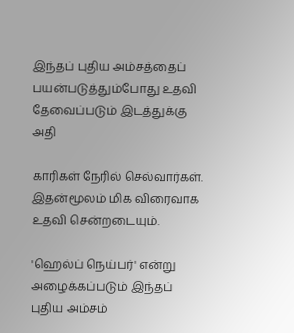இந்தப் புதிய அம்சத்தைப் பயன்படுத்தும்போது உதவி தேவைப்படும் இடத்துக்கு அதி

காரிகள் நேரில் செல்வார்கள். இதன்மூலம் மிக விரைவாக உதவி சென்றடையும்.

'ஹெல்ப் நெய்பர்' என்று அழைக்கப்படும் இந்தப் புதிய அம்சம்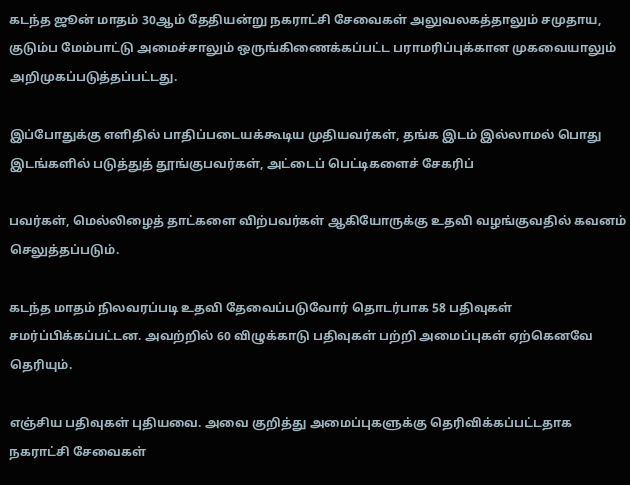கடந்த ஜூன் மாதம் 30ஆம் தேதியன்று நகராட்சி சேவைகள் அலுவலகத்தாலும் சமுதாய, குடும்ப மேம்பாட்டு அமைச்சாலும் ஒருங்கிணைக்கப்பட்ட பராமரிப்புக்கான முகவையாலும் அறிமுகப்படுத்தப்பட்டது.

இப்போதுக்கு எளிதில் பாதிப்படையக்கூடிய முதியவர்கள், தங்க இடம் இல்லாமல் பொது இடங்களில் படுத்துத் தூங்குபவர்கள், அட்டைப் பெட்டிகளைச் சேகரிப்

பவர்கள், மெல்லிழைத் தாட்களை விற்பவர்கள் ஆகியோருக்கு உதவி வழங்குவதில் கவனம் செலுத்தப்படும்.

கடந்த மாதம் நிலவரப்படி உதவி தேவைப்படுவோர் தொடர்பாக 58 பதிவுகள் சமர்ப்பிக்கப்பட்டன. அவற்றில் 60 விழுக்காடு பதிவுகள் பற்றி அமைப்புகள் ஏற்கெனவே தெரியும்.

எஞ்சிய பதிவுகள் புதியவை. அவை குறித்து அமைப்புகளுக்கு தெரிவிக்கப்பட்டதாக நகராட்சி சேவைகள்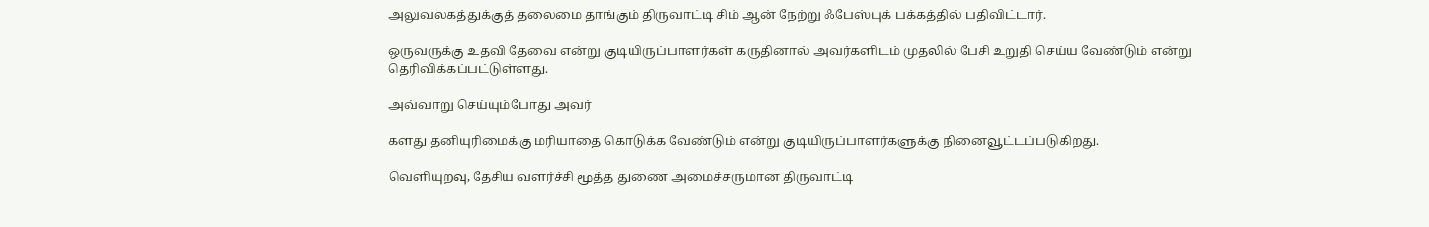அலுவலகத்துக்குத் தலைமை தாங்கும் திருவாட்டி சிம் ஆன் நேற்று ஃபேஸ்புக் பக்கத்தில் பதிவிட்டார்.

ஒருவருக்கு உதவி தேவை என்று குடியிருப்பாளர்கள் கருதினால் அவர்களிடம் முதலில் பேசி உறுதி செய்ய வேண்டும் என்று தெரிவிக்கப்பட்டுள்ளது.

அவ்வாறு செய்யும்போது அவர்

களது தனியுரிமைக்கு மரியாதை கொடுக்க வேண்டும் என்று குடியிருப்பாளர்களுக்கு நினைவூட்டப்படுகிறது.

வெளியுறவு, தேசிய வளர்ச்சி மூத்த துணை அமைச்சருமான திருவாட்டி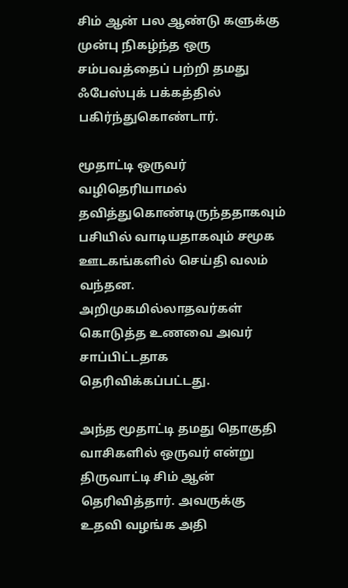சிம் ஆன் பல ஆண்டு களுக்கு முன்பு நிகழ்ந்த ஒரு சம்பவத்தைப் பற்றி தமது ஃபேஸ்புக் பக்கத்தில் பகிர்ந்துகொண்டார்.

மூதாட்டி ஒருவர் வழிதெரியாமல் தவித்துகொண்டிருந்ததாகவும் பசியில் வாடியதாகவும் சமூக ஊடகங்களில் செய்தி வலம் வந்தன. அறிமுகமில்லாதவர்கள் கொடுத்த உணவை அவர் சாப்பிட்டதாக தெரிவிக்கப்பட்டது.

அந்த மூதாட்டி தமது தொகுதி வாசிகளில் ஒருவர் என்று திருவாட்டி சிம் ஆன் தெரிவித்தார். அவருக்கு உதவி வழங்க அதி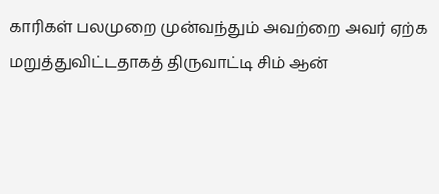காரிகள் பலமுறை முன்வந்தும் அவற்றை அவர் ஏற்க மறுத்துவிட்டதாகத் திருவாட்டி சிம் ஆன்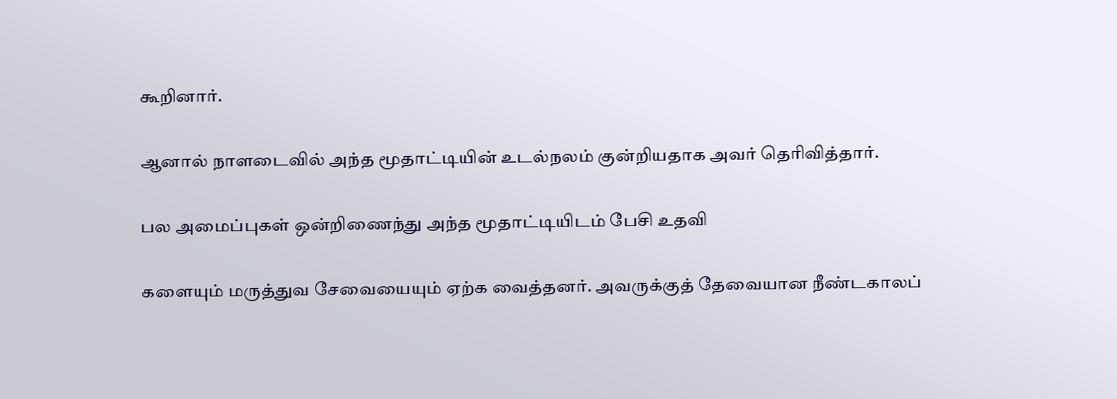கூறினார்.

ஆனால் நாளடைவில் அந்த மூதாட்டியின் உடல்நலம் குன்றியதாக அவர் தெரிவித்தார்.

பல அமைப்புகள் ஒன்றிணைந்து அந்த மூதாட்டியிடம் பேசி உதவி

களையும் மருத்துவ சேவையையும் ஏற்க வைத்தனர். அவருக்குத் தேவையான நீண்டகாலப்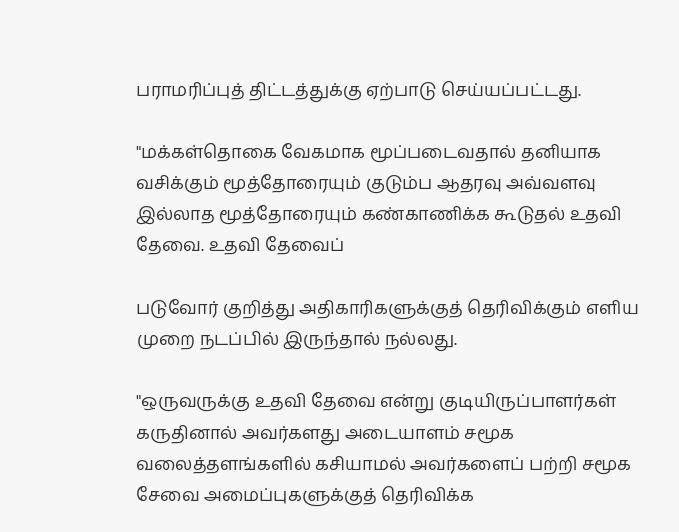பராமரிப்புத் திட்டத்துக்கு ஏற்பாடு செய்யப்பட்டது.

"மக்கள்தொகை வேகமாக மூப்படைவதால் தனியாக வசிக்கும் மூத்தோரையும் குடும்ப ஆதரவு அவ்வளவு இல்லாத மூத்தோரையும் கண்காணிக்க கூடுதல் உதவி தேவை. உதவி தேவைப்

படுவோர் குறித்து அதிகாரிகளுக்குத் தெரிவிக்கும் எளிய முறை நடப்பில் இருந்தால் நல்லது.

"ஒருவருக்கு உதவி தேவை என்று குடியிருப்பாளர்கள் கருதினால் அவர்களது அடையாளம் சமூக வலைத்தளங்களில் கசியாமல் அவர்களைப் பற்றி சமூக சேவை அமைப்புகளுக்குத் தெரிவிக்க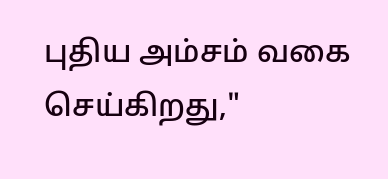புதிய அம்சம் வகை செய்கிறது,"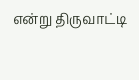என்று திருவாட்டி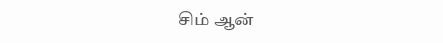சிம் ஆன்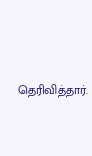தெரிவித்தார்.